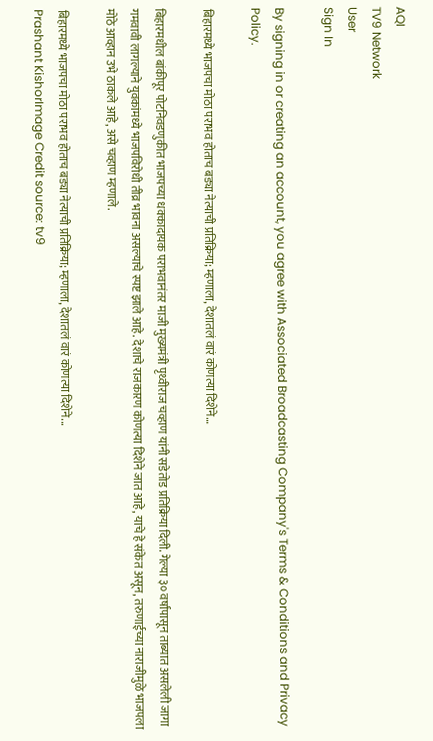AQI
TV9 Network
User
Sign In

By signing in or creating an account, you agree with Associated Broadcasting Company's Terms & Conditions and Privacy Policy.

बिहारमध्ये भाजपचा मोठा पराभव होताच बड्या नेत्याची प्रतिक्रिया; म्हणाला, देशातलं वारं कोणत्या दिशेने…

बिहारमधील बांकीपूर पोटनिवडणुकीत भाजपच्या धक्कादायक पराभवानंतर माजी मुख्यमंत्री पृथ्वीराज चव्हाण यांनी सडेतोड प्रतिक्रिया दिली. गेल्या ३० वर्षांपासून ताब्यात असलेली जागा गमवावी लागल्याने युवकांमध्ये भाजपविरोधी तीव्र भावना असल्याचे स्पष्ट झाले आहे. देशाचे राजकारण कोणत्या दिशेने जात आहे, याचे हे संकेत असून, तरुणाईच्या नाराजीमुळे भाजपला मोठे आव्हान उभे ठाकले आहे, असे चव्हाण म्हणाले.

बिहारमध्ये भाजपचा मोठा पराभव होताच बड्या नेत्याची प्रतिक्रिया; म्हणाला, देशातलं वारं कोणत्या दिशेने...
Prashant KishorImage Credit source: tv9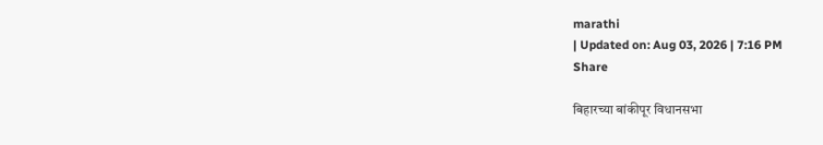marathi
| Updated on: Aug 03, 2026 | 7:16 PM
Share

बिहारच्या बांकीपूर विधानसभा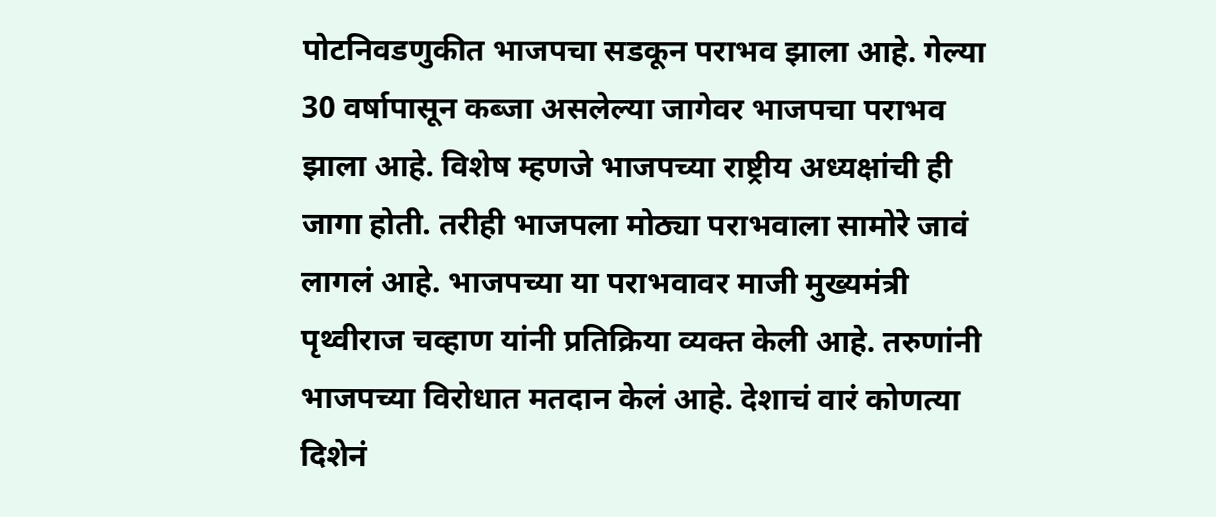पोटनिवडणुकीत भाजपचा सडकून पराभव झाला आहे. गेल्या 30 वर्षापासून कब्जा असलेल्या जागेवर भाजपचा पराभव झाला आहे. विशेष म्हणजे भाजपच्या राष्ट्रीय अध्यक्षांची ही जागा होती. तरीही भाजपला मोठ्या पराभवाला सामोरे जावं लागलं आहे. भाजपच्या या पराभवावर माजी मुख्यमंत्री पृथ्वीराज चव्हाण यांनी प्रतिक्रिया व्यक्त केली आहे. तरुणांनी भाजपच्या विरोधात मतदान केलं आहे. देशाचं वारं कोणत्या दिशेनं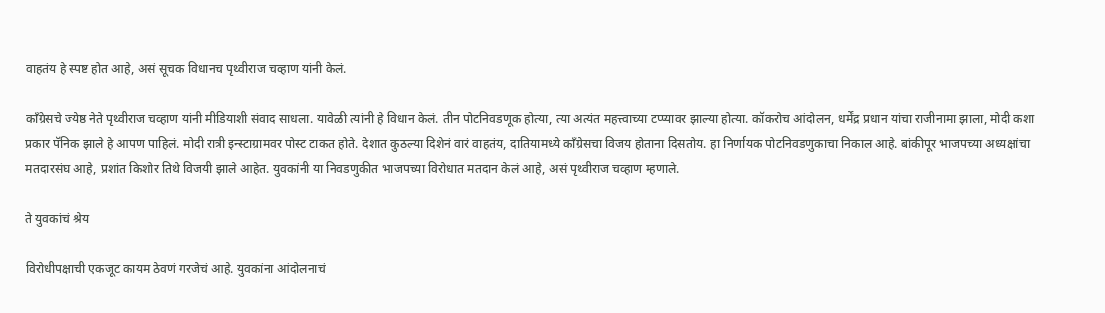वाहतंय हे स्पष्ट होत आहे, असं सूचक विधानच पृथ्वीराज चव्हाण यांनी केलं.

काँग्रेसचे ज्येष्ठ नेते पृथ्वीराज चव्हाण यांनी मीडियाशी संवाद साधला. यावेळी त्यांनी हे विधान केलं. तीन पोटनिवडणूक होत्या, त्या अत्यंत महत्त्वाच्या टप्प्यावर झाल्या होत्या. कॉकरोच आंदोलन, धर्मेंद्र प्रधान यांचा राजीनामा झाला, मोदी कशा प्रकार पॅनिक झाले हे आपण पाहिलं. मोदी रात्री इन्स्टाग्रामवर पोस्ट टाकत होते. देशात कुठल्या दिशेनं वारं वाहतंय, दातियामध्ये काँग्रेसचा विजय होताना दिसतोय. हा निर्णायक पोटनिवडणुकाचा निकाल आहे. बांकीपूर भाजपच्या अध्यक्षांचा मतदारसंघ आहे, प्रशांत किशोर तिथे विजयी झाले आहेत. युवकांनी या निवडणुकीत भाजपच्या विरोधात मतदान केलं आहे, असं पृथ्वीराज चव्हाण म्हणाले.

ते युवकांचं श्रेय

विरोधीपक्षाची एकजूट कायम ठेवणं गरजेचं आहे. युवकांना आंदोलनाचं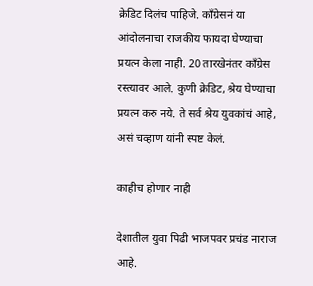क्रेडिट दिलंच पाहिजे. काँग्रेसनं या आंदोलनाचा राजकीय फायदा घेण्याचा प्रयत्न केला नाही. 20 तारखेनंतर काँग्रेस रस्त्यावर आले. कुणी क्रेडिट, श्रेय घेण्याचा प्रयत्न करु नये. ते सर्व श्रेय युवकांचं आहे, असं चव्हाण यांनी स्पष्ट केलं.

काहीच होणार नाही

देशातील युवा पिढी भाजपवर प्रचंड नाराज आहे.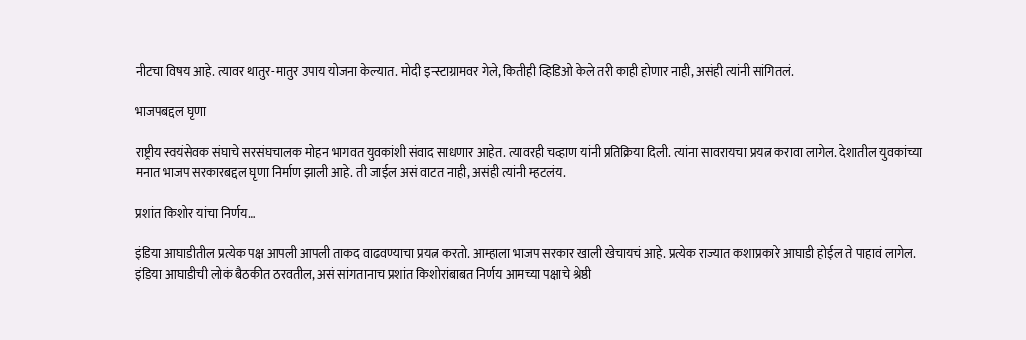नीटचा विषय आहे. त्यावर थातुर-मातुर उपाय योजना केल्यात. मोदी इन्स्टाग्रामवर गेले, कितीही व्हिडिओ केले तरी काही होणार नाही, असंही त्यांनी सांगितलं.

भाजपबद्दल घृणा

राष्ट्रीय स्वयंसेवक संघाचे सरसंघचालक मोहन भागवत युवकांशी संवाद साधणार आहेत. त्यावरही चव्हाण यांनी प्रतिक्रिया दिली. त्यांना सावरायचा प्रयत्न करावा लागेल. देशातील युवकांच्या मनात भाजप सरकारबद्दल घृणा निर्माण झाली आहे. ती जाईल असं वाटत नाही, असंही त्यांनी म्हटलंय.

प्रशांत किशोर यांचा निर्णय…

इंडिया आघाडीतील प्रत्येक पक्ष आपली आपली ताकद वाढवण्याचा प्रयत्न करतो. आम्हाला भाजप सरकार खाली खेचायचं आहे. प्रत्येक राज्यात कशाप्रकारे आघाडी होईल ते पाहावं लागेल. इंडिया आघाडीची लोकं बैठकीत ठरवतील, असं सांगतानाच प्रशांत किशोरांबाबत निर्णय आमच्या पक्षाचे श्रेष्ठी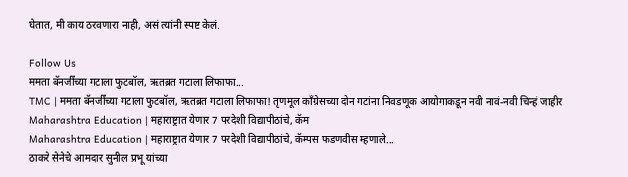घेतात, मी काय ठरवणारा नाही, असं त्यांनी स्पष्ट केलं.

Follow Us
ममता बॅनर्जींच्या गटाला फुटबॉल, ऋतब्रत गटाला लिफाफा...
TMC | ममता बॅनर्जींच्या गटाला फुटबॉल, ऋतब्रत गटाला लिफाफा! तृणमूल काँग्रेसच्या दोन गटांना निवडणूक आयोगाकडून नवी नावं-नवी चिन्हं जाहीर
Maharashtra Education | महाराष्ट्रात येणार 7 परदेशी विद्यापीठांचे, कॅम
Maharashtra Education | महाराष्ट्रात येणार 7 परदेशी विद्यापीठांचे, कॅम्पस फडणवीस म्हणाले...
ठाकरे सेनेचे आमदार सुनील प्रभू यांच्या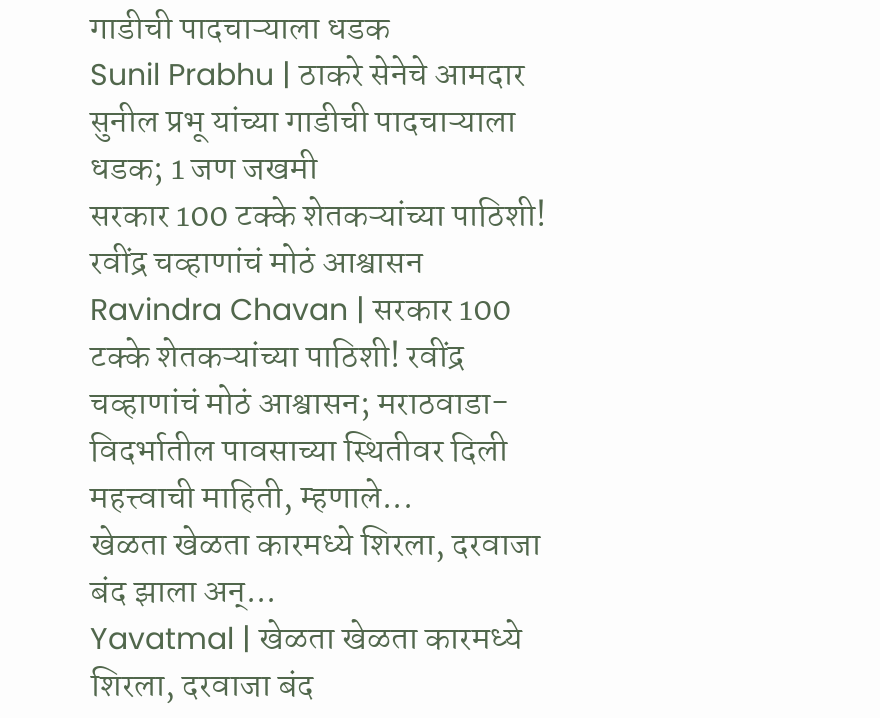गाडीची पादचाऱ्याला धडक
Sunil Prabhu | ठाकरे सेनेचे आमदार सुनील प्रभू यांच्या गाडीची पादचाऱ्याला धडक; 1 जण जखमी
सरकार 100 टक्के शेतकऱ्यांच्या पाठिशी! रवींद्र चव्हाणांचं मोठं आश्वासन
Ravindra Chavan | सरकार 100 टक्के शेतकऱ्यांच्या पाठिशी! रवींद्र चव्हाणांचं मोठं आश्वासन; मराठवाडा-विदर्भातील पावसाच्या स्थितीवर दिली महत्त्वाची माहिती, म्हणाले...
खेळता खेळता कारमध्ये शिरला, दरवाजा बंद झाला अन्...
Yavatmal | खेळता खेळता कारमध्ये शिरला, दरवाजा बंद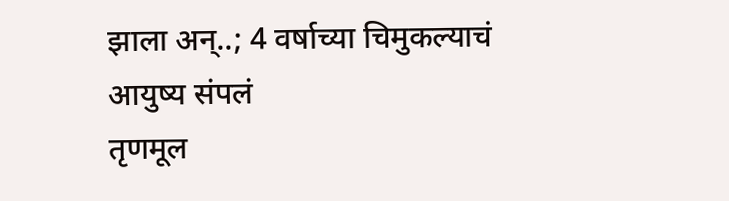झाला अन्..; 4 वर्षाच्या चिमुकल्याचं आयुष्य संपलं
तृणमूल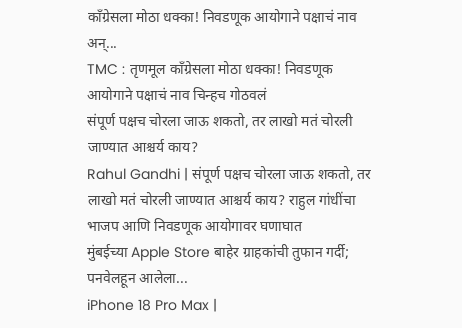काँग्रेसला मोठा धक्का! निवडणूक आयोगाने पक्षाचं नाव अन्...
TMC : तृणमूल काँग्रेसला मोठा धक्का! निवडणूक आयोगाने पक्षाचं नाव चिन्हच गोठवलं
संपूर्ण पक्षच चोरला जाऊ शकतो, तर लाखो मतं चोरली जाण्यात आश्चर्य काय?
Rahul Gandhi | संपूर्ण पक्षच चोरला जाऊ शकतो, तर लाखो मतं चोरली जाण्यात आश्चर्य काय? राहुल गांधींचा भाजप आणि निवडणूक आयोगावर घणाघात
मुंबईच्या Apple Store बाहेर ग्राहकांची तुफान गर्दी; पनवेलहून आलेला...
iPhone 18 Pro Max |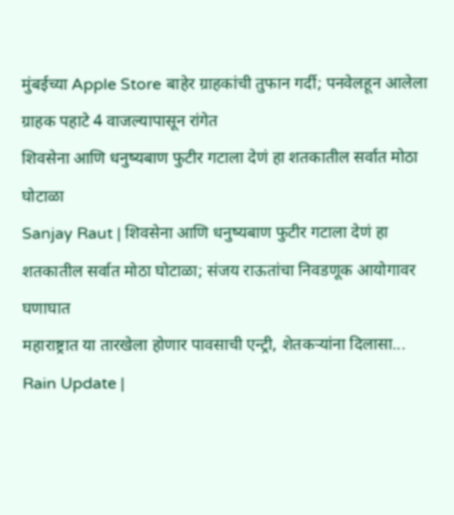मुंबईच्या Apple Store बाहेर ग्राहकांची तुफान गर्दी; पनवेलहून आलेला ग्राहक पहाटे 4 वाजल्यापासून रांगेत
शिवसेना आणि धनुष्यबाण फुटीर गटाला देणं हा शतकातील सर्वात मोठा घोटाळा
Sanjay Raut | शिवसेना आणि धनुष्यबाण फुटीर गटाला देणं हा शतकातील सर्वात मोठा घोटाळा; संजय राऊतांचा निवडणूक आयोगावर घणाघात
महाराष्ट्रात या तारखेला होणार पावसाची एन्ट्री, शेतकऱ्यांना दिलासा...
Rain Update |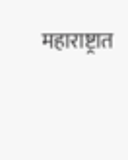महाराष्ट्रात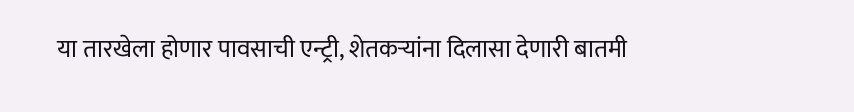या तारखेला होणार पावसाची एन्ट्री, शेतकऱ्यांना दिलासा देणारी बातमी